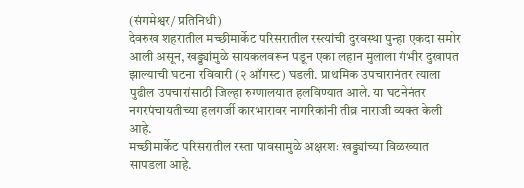(संगमेश्वर/ प्रतिनिधी)
देवरुख शहरातील मच्छीमार्केट परिसरातील रस्त्यांची दुरवस्था पुन्हा एकदा समोर आली असून, खड्ड्यांमुळे सायकलवरून पडून एका लहान मुलाला गंभीर दुखापत झाल्याची घटना रविवारी (२ ऑगस्ट) घडली. प्राथमिक उपचारानंतर त्याला पुढील उपचारांसाठी जिल्हा रुग्णालयात हलविण्यात आले. या घटनेनंतर नगरपंचायतीच्या हलगर्जी कारभारावर नागरिकांनी तीव्र नाराजी व्यक्त केली आहे.
मच्छीमार्केट परिसरातील रस्ता पावसामुळे अक्षरशः खड्ड्यांच्या विळख्यात सापडला आहे.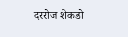दररोज शेकडो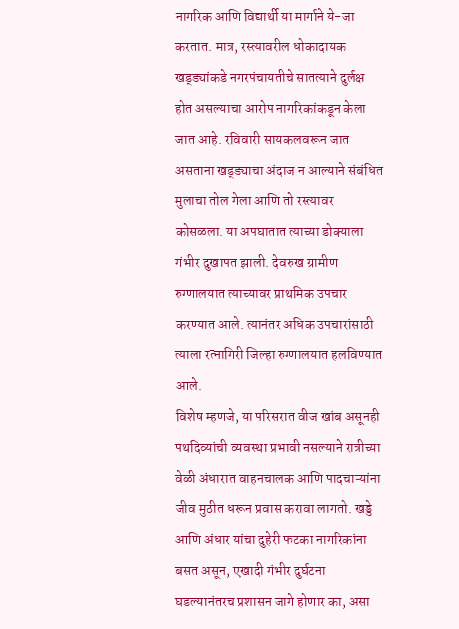नागरिक आणि विद्यार्थी या मार्गाने ये-जा करतात. मात्र, रस्त्यावरील धोकादायक खड्ड्यांकडे नगरपंचायतीचे सातत्याने दुर्लक्ष होत असल्याचा आरोप नागरिकांकडून केला जात आहे. रविवारी सायकलवरून जात असताना खड्ड्याचा अंदाज न आल्याने संबंधित मुलाचा तोल गेला आणि तो रस्त्यावर कोसळला. या अपघातात त्याच्या डोक्याला गंभीर दुखापत झाली. देवरुख ग्रामीण रुग्णालयात त्याच्यावर प्राथमिक उपचार करण्यात आले. त्यानंतर अधिक उपचारांसाठी त्याला रत्नागिरी जिल्हा रुग्णालयात हलविण्यात आले.
विशेष म्हणजे, या परिसरात वीज खांब असूनही पथदिव्यांची व्यवस्था प्रभावी नसल्याने रात्रीच्या वेळी अंधारात वाहनचालक आणि पादचाऱ्यांना जीव मुठीत धरून प्रवास करावा लागतो. खड्डे आणि अंधार यांचा दुहेरी फटका नागरिकांना बसत असून, एखादी गंभीर दुर्घटना घडल्यानंतरच प्रशासन जागे होणार का, असा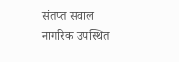संतप्त सवाल नागरिक उपस्थित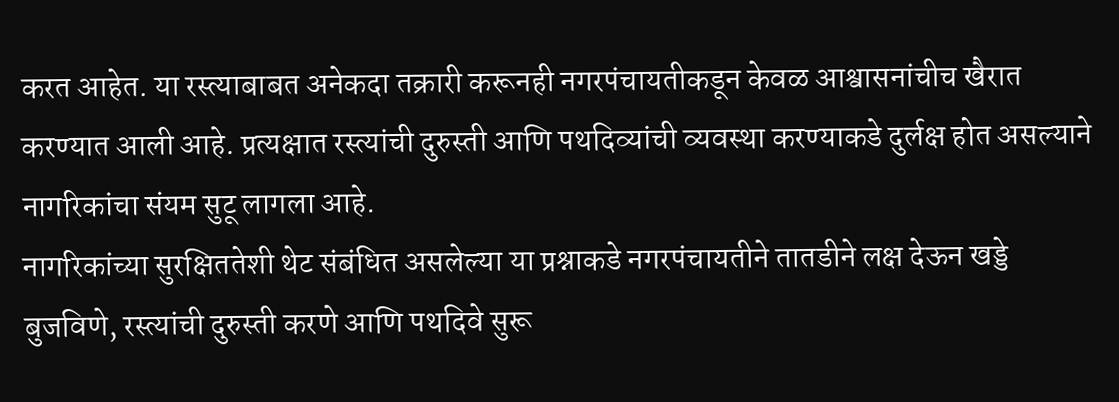करत आहेत. या रस्त्याबाबत अनेकदा तक्रारी करूनही नगरपंचायतीकडून केवळ आश्वासनांचीच खैरात करण्यात आली आहे. प्रत्यक्षात रस्त्यांची दुरुस्ती आणि पथदिव्यांची व्यवस्था करण्याकडे दुर्लक्ष होत असल्याने नागरिकांचा संयम सुटू लागला आहे.
नागरिकांच्या सुरक्षिततेशी थेट संबंधित असलेल्या या प्रश्नाकडे नगरपंचायतीने तातडीने लक्ष देऊन खड्डे बुजविणे, रस्त्यांची दुरुस्ती करणे आणि पथदिवे सुरू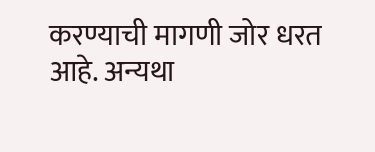करण्याची मागणी जोर धरत आहे. अन्यथा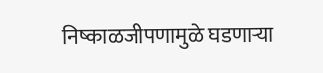निष्काळजीपणामुळे घडणाऱ्या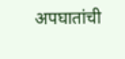अपघातांची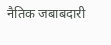नैतिक जबाबदारी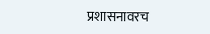प्रशासनावरच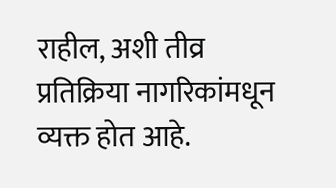राहील, अशी तीव्र प्रतिक्रिया नागरिकांमधून व्यक्त होत आहे.